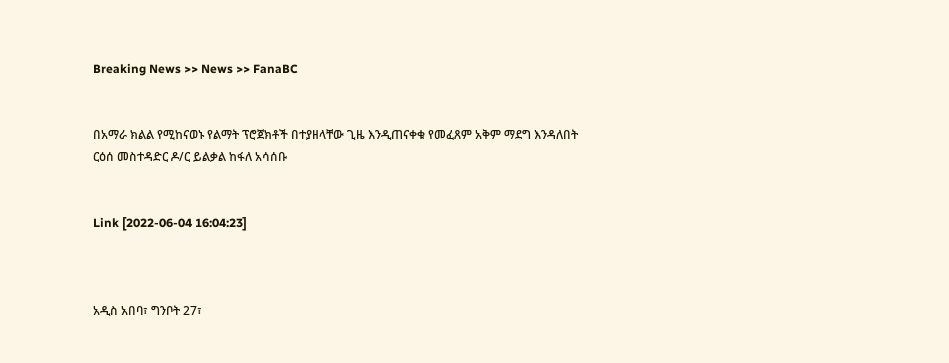Breaking News >> News >> FanaBC


በአማራ ክልል የሚከናወኑ የልማት ፕሮጀክቶች በተያዘላቸው ጊዜ እንዲጠናቀቁ የመፈጸም አቅም ማደግ እንዳለበት ርዕሰ መስተዳድር ዶ/ር ይልቃል ከፋለ አሳሰቡ


Link [2022-06-04 16:04:23]



አዲስ አበባ፣ ግንቦት 27፣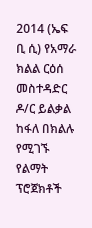2014 (ኤፍ ቢ ሲ) የአማራ ክልል ርዕሰ መስተዳድር ዶ/ር ይልቃል ከፋለ በክልሉ የሚገኙ የልማት ፕሮጀክቶች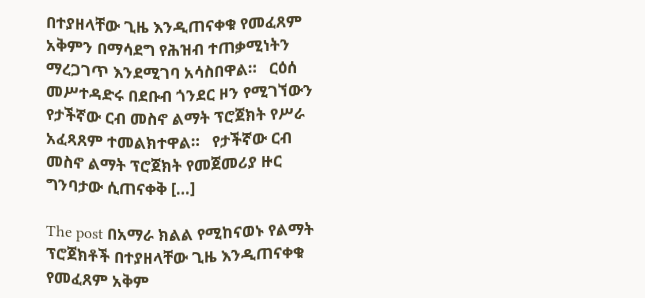በተያዘላቸው ጊዜ እንዲጠናቀቁ የመፈጸም አቅምን በማሳደግ የሕዝብ ተጠቃሚነትን ማረጋገጥ እንደሚገባ አሳስበዋል።   ርዕሰ መሥተዳድሩ በደቡብ ጎንደር ዞን የሚገኘውን የታችኛው ርብ መስኖ ልማት ፕሮጀክት የሥራ አፈጻጸም ተመልክተዋል።   የታችኛው ርብ መስኖ ልማት ፕሮጀክት የመጀመሪያ ዙር ግንባታው ሲጠናቀቅ […]

The post በአማራ ክልል የሚከናወኑ የልማት ፕሮጀክቶች በተያዘላቸው ጊዜ እንዲጠናቀቁ የመፈጸም አቅም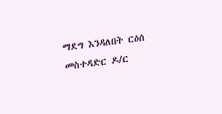ማደግ እንዳለበት ርዕሰ መስተዳድር ዶ/ር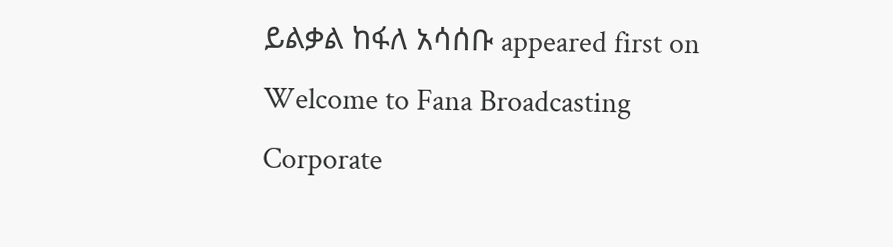ይልቃል ከፋለ አሳሰቡ appeared first on Welcome to Fana Broadcasting Corporate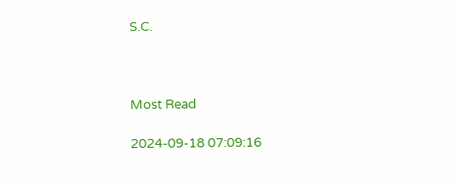S.C.



Most Read

2024-09-18 07:09:16